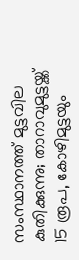സംസ്ഥാനത്ത് മുട്ടവില കുതിക്കുന്നു; താറാവുമുട്ടയ്ക്ക് 15 രൂപ, കോഴിമുട്ടയും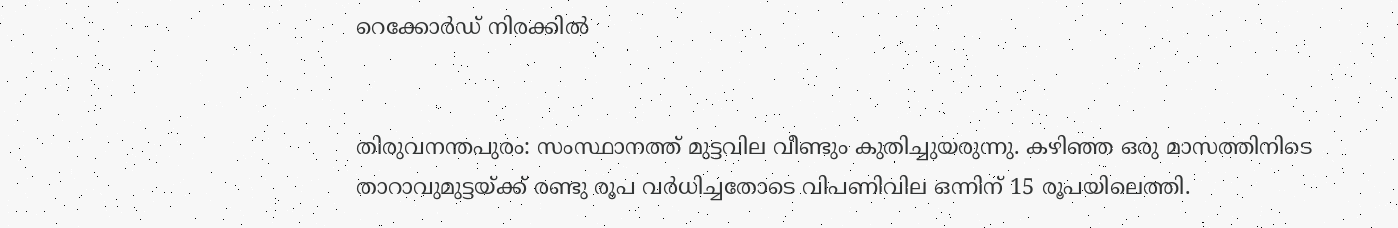റെക്കോര്‍ഡ് നിരക്കിൽ


തിരുവനന്തപുരം: സംസ്ഥാനത്ത് മുട്ടവില വീണ്ടും കുതിച്ചുയരുന്നു. കഴിഞ്ഞ ഒരു മാസത്തിനിടെ താറാവുമുട്ടയ്ക്ക് രണ്ടു രൂപ വര്‍ധിച്ചതോടെ വിപണിവില ഒന്നിന് 15 രൂപയിലെത്തി.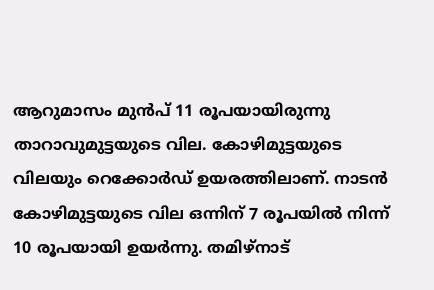ആറുമാസം മുന്‍പ് 11 രൂപയായിരുന്നു താറാവുമുട്ടയുടെ വില. കോഴിമുട്ടയുടെ വിലയും റെക്കോര്‍ഡ് ഉയരത്തിലാണ്. നാടന്‍ കോഴിമുട്ടയുടെ വില ഒന്നിന് 7 രൂപയില്‍ നിന്ന് 10 രൂപയായി ഉയര്‍ന്നു. തമിഴ്‌നാട്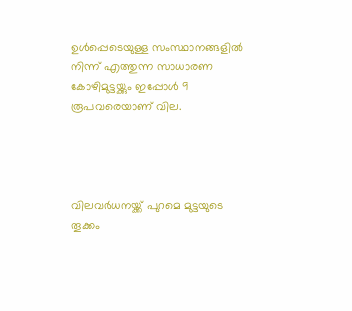ഉള്‍പ്പെടെയുള്ള സംസ്ഥാനങ്ങളില്‍ നിന്ന് എത്തുന്ന സാധാരണ കോഴിമുട്ടയ്ക്കും ഇപ്പോള്‍ 9 രൂപവരെയാണ് വില.




വിലവര്‍ധനയ്ക്ക് പുറമെ മുട്ടയുടെ തൂക്കം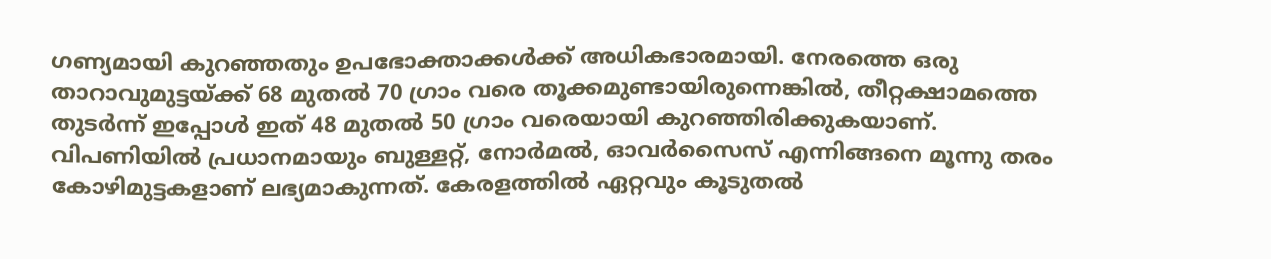ഗണ്യമായി കുറഞ്ഞതും ഉപഭോക്താക്കള്‍ക്ക് അധികഭാരമായി. നേരത്തെ ഒരു താറാവുമുട്ടയ്ക്ക് 68 മുതല്‍ 70 ഗ്രാം വരെ തൂക്കമുണ്ടായിരുന്നെങ്കില്‍, തീറ്റക്ഷാമത്തെ തുടര്‍ന്ന് ഇപ്പോള്‍ ഇത് 48 മുതല്‍ 50 ഗ്രാം വരെയായി കുറഞ്ഞിരിക്കുകയാണ്. വിപണിയില്‍ പ്രധാനമായും ബുള്ളറ്റ്, നോര്‍മല്‍, ഓവര്‍സൈസ് എന്നിങ്ങനെ മൂന്നു തരം കോഴിമുട്ടകളാണ് ലഭ്യമാകുന്നത്. കേരളത്തില്‍ ഏറ്റവും കൂടുതല്‍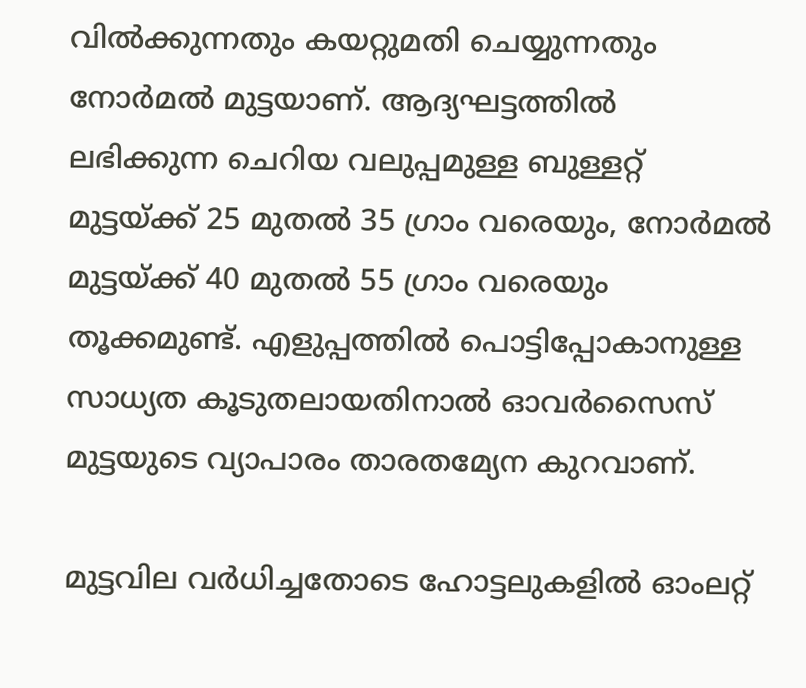വില്‍ക്കുന്നതും കയറ്റുമതി ചെയ്യുന്നതും നോര്‍മല്‍ മുട്ടയാണ്. ആദ്യഘട്ടത്തില്‍ ലഭിക്കുന്ന ചെറിയ വലുപ്പമുള്ള ബുള്ളറ്റ് മുട്ടയ്ക്ക് 25 മുതല്‍ 35 ഗ്രാം വരെയും, നോര്‍മല്‍ മുട്ടയ്ക്ക് 40 മുതല്‍ 55 ഗ്രാം വരെയും തൂക്കമുണ്ട്. എളുപ്പത്തില്‍ പൊട്ടിപ്പോകാനുള്ള സാധ്യത കൂടുതലായതിനാല്‍ ഓവര്‍സൈസ് മുട്ടയുടെ വ്യാപാരം താരതമ്യേന കുറവാണ്.

മുട്ടവില വര്‍ധിച്ചതോടെ ഹോട്ടലുകളില്‍ ഓംലറ്റ്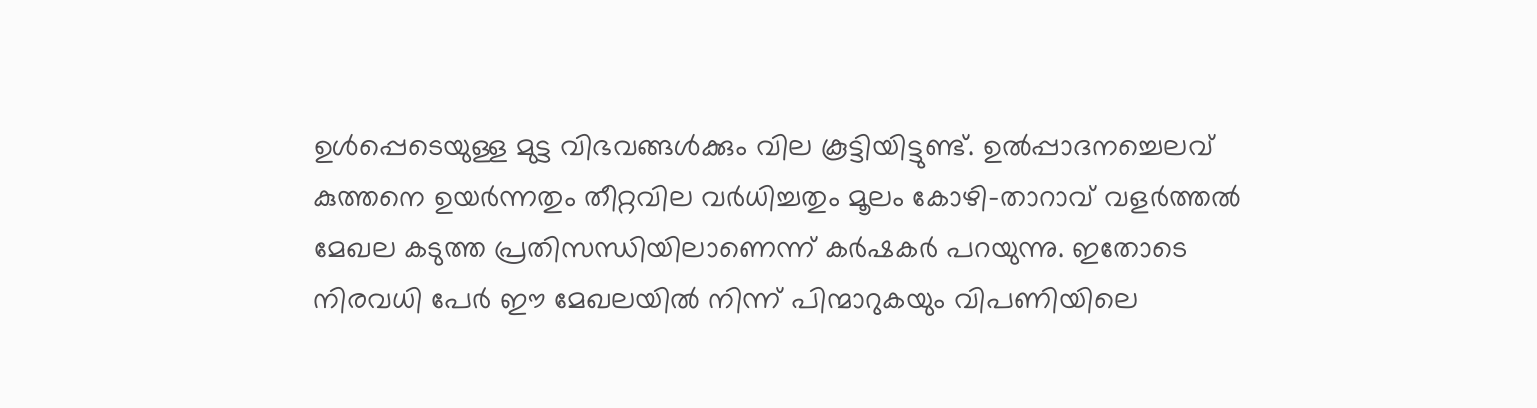ഉള്‍പ്പെടെയുള്ള മുട്ട വിഭവങ്ങള്‍ക്കും വില കൂട്ടിയിട്ടുണ്ട്. ഉല്‍പ്പാദനച്ചെലവ് കുത്തനെ ഉയര്‍ന്നതും തീറ്റവില വര്‍ധിച്ചതും മൂലം കോഴി-താറാവ് വളര്‍ത്തല്‍ മേഖല കടുത്ത പ്രതിസന്ധിയിലാണെന്ന് കര്‍ഷകര്‍ പറയുന്നു. ഇതോടെ നിരവധി പേര്‍ ഈ മേഖലയില്‍ നിന്ന് പിന്മാറുകയും വിപണിയിലെ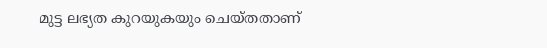മുട്ട ലഭ്യത കുറയുകയും ചെയ്തതാണ്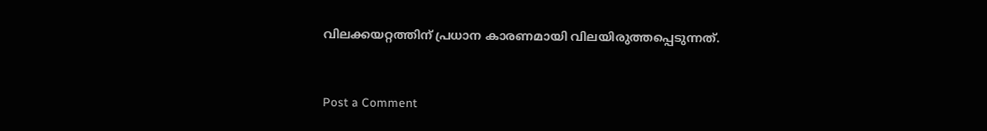വിലക്കയറ്റത്തിന് പ്രധാന കാരണമായി വിലയിരുത്തപ്പെടുന്നത്.


Post a Comment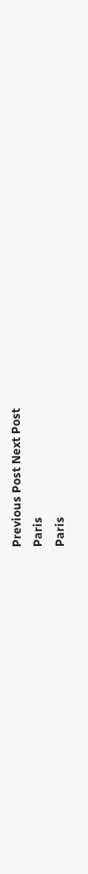Previous Post Next Post
Paris
Paris